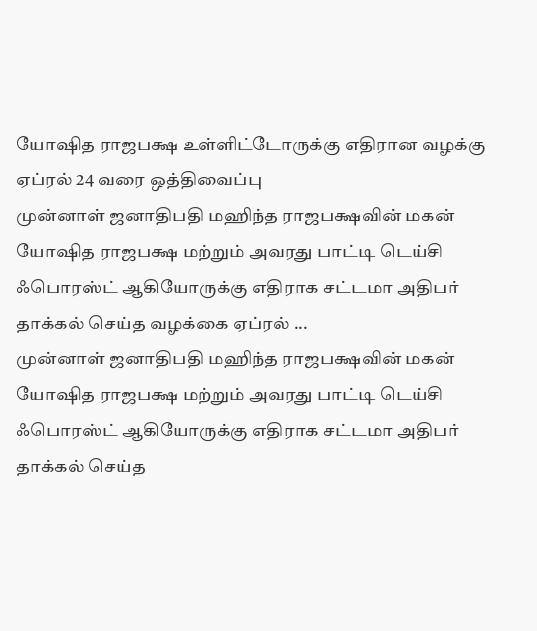யோஷித ராஜபக்ஷ உள்ளிட்டோருக்கு எதிரான வழக்கு ஏப்ரல் 24 வரை ஒத்திவைப்பு
முன்னாள் ஜனாதிபதி மஹிந்த ராஜபக்ஷவின் மகன் யோஷித ராஜபக்ஷ மற்றும் அவரது பாட்டி டெய்சி ஃபொரஸ்ட் ஆகியோருக்கு எதிராக சட்டமா அதிபர் தாக்கல் செய்த வழக்கை ஏப்ரல் ...
முன்னாள் ஜனாதிபதி மஹிந்த ராஜபக்ஷவின் மகன் யோஷித ராஜபக்ஷ மற்றும் அவரது பாட்டி டெய்சி ஃபொரஸ்ட் ஆகியோருக்கு எதிராக சட்டமா அதிபர் தாக்கல் செய்த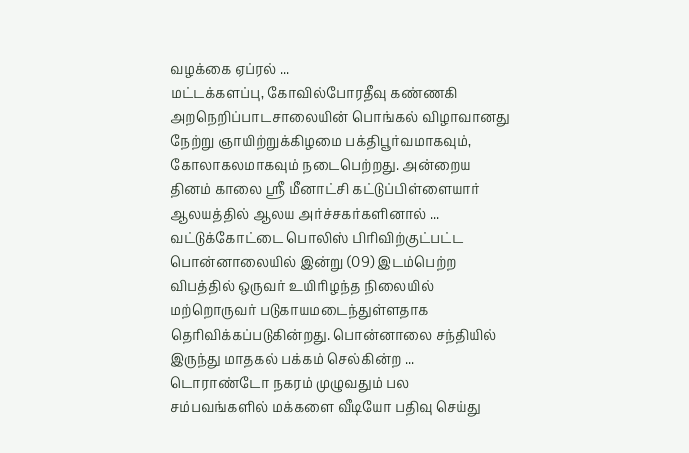வழக்கை ஏப்ரல் ...
மட்டக்களப்பு, கோவில்போரதீவு கண்ணகி அறநெறிப்பாடசாலையின் பொங்கல் விழாவானது நேற்று ஞாயிற்றுக்கிழமை பக்திபூர்வமாகவும், கோலாகலமாகவும் நடைபெற்றது. அன்றைய தினம் காலை ஸ்ரீ மீனாட்சி கட்டுப்பிள்ளையார் ஆலயத்தில் ஆலய அர்ச்சகர்களினால் ...
வட்டுக்கோட்டை பொலிஸ் பிரிவிற்குட்பட்ட பொன்னாலையில் இன்று (09) இடம்பெற்ற விபத்தில் ஒருவர் உயிரிழந்த நிலையில் மற்றொருவர் படுகாயமடைந்துள்ளதாக தெரிவிக்கப்படுகின்றது. பொன்னாலை சந்தியில் இருந்து மாதகல் பக்கம் செல்கின்ற ...
டொராண்டோ நகரம் முழுவதும் பல சம்பவங்களில் மக்களை வீடியோ பதிவு செய்து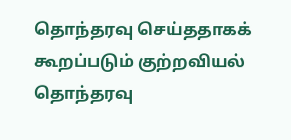தொந்தரவு செய்ததாகக் கூறப்படும் குற்றவியல் தொந்தரவு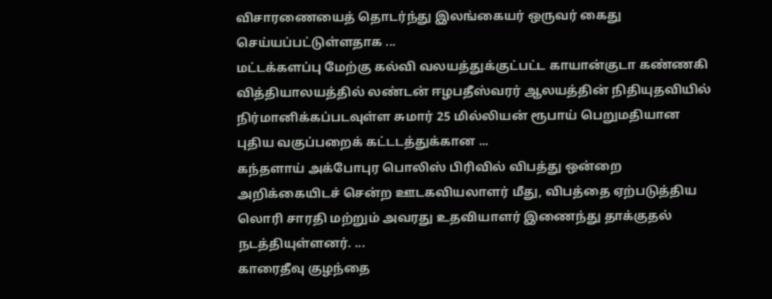விசாரணையைத் தொடர்ந்து இலங்கையர் ஒருவர் கைது செய்யப்பட்டுள்ளதாக ...
மட்டக்களப்பு மேற்கு கல்வி வலயத்துக்குட்பட்ட காயான்குடா கண்ணகி வித்தியாலயத்தில் லண்டன் ஈழபதீஸ்வரர் ஆலயத்தின் நிதியுதவியில் நிர்மானிக்கப்படவுள்ள சுமார் 25 மில்லியன் ரூபாய் பெறுமதியான புதிய வகுப்பறைக் கட்டடத்துக்கான ...
கந்தளாய் அக்போபுர பொலிஸ் பிரிவில் விபத்து ஒன்றை அறிக்கையிடச் சென்ற ஊடகவியலாளர் மீது, விபத்தை ஏற்படுத்திய லொரி சாரதி மற்றும் அவரது உதவியாளர் இணைந்து தாக்குதல் நடத்தியுள்ளனர். ...
காரைதீவு குழந்தை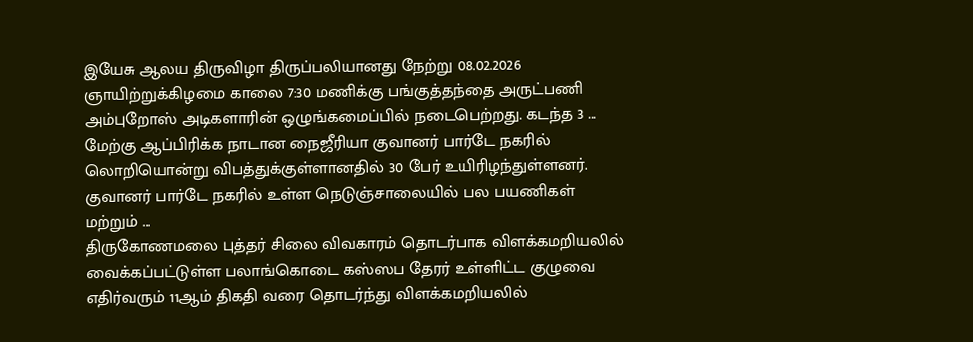இயேசு ஆலய திருவிழா திருப்பலியானது நேற்று 08.02.2026 ஞாயிற்றுக்கிழமை காலை 7:30 மணிக்கு பங்குத்தந்தை அருட்பணி அம்புறோஸ் அடிகளாரின் ஒழுங்கமைப்பில் நடைபெற்றது. கடந்த 3 ...
மேற்கு ஆப்பிரிக்க நாடான நைஜீரியா குவானர் பார்டே நகரில் லொறியொன்று விபத்துக்குள்ளானதில் 30 பேர் உயிரிழந்துள்ளனர். குவானர் பார்டே நகரில் உள்ள நெடுஞ்சாலையில் பல பயணிகள் மற்றும் ...
திருகோணமலை புத்தர் சிலை விவகாரம் தொடர்பாக விளக்கமறியலில் வைக்கப்பட்டுள்ள பலாங்கொடை கஸ்ஸப தேரர் உள்ளிட்ட குழுவை எதிர்வரும் 11ஆம் திகதி வரை தொடர்ந்து விளக்கமறியலில்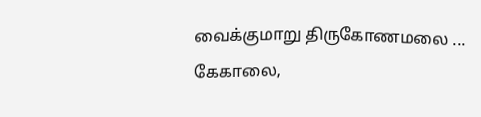வைக்குமாறு திருகோணமலை ...
கேகாலை,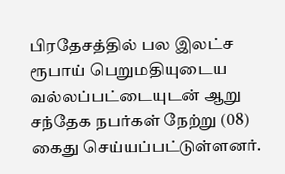பிரதேசத்தில் பல இலட்ச ரூபாய் பெறுமதியுடைய வல்லப்பட்டையுடன் ஆறு சந்தேக நபர்கள் நேற்று (08) கைது செய்யப்பட்டுள்ளனர்.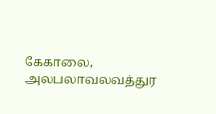கேகாலை, அலபலாவலவத்துர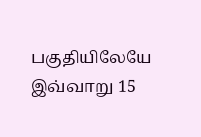பகுதியிலேயே இவ்வாறு 15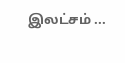இலட்சம் ...